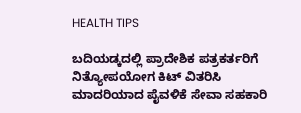HEALTH TIPS

ಬದಿಯಡ್ಕದಲ್ಲಿ ಪ್ರಾದೇಶಿಕ ಪತ್ರಕರ್ತರಿಗೆ ನಿತ್ಯೋಪಯೋಗ ಕಿಟ್ ವಿತರಿಸಿ ಮಾದರಿಯಾದ ಪೈವಳಿಕೆ ಸೇವಾ ಸಹಕಾರಿ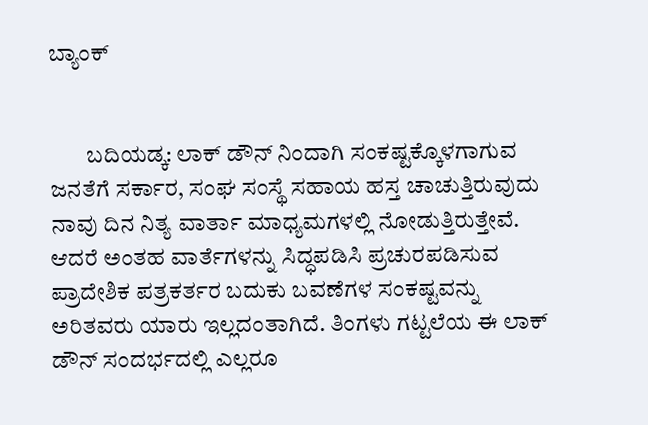ಬ್ಯಾಂಕ್


        ಬದಿಯಡ್ಕ: ಲಾಕ್ ಡೌನ್ ನಿಂದಾಗಿ ಸಂಕಷ್ಟಕ್ಕೊಳಗಾಗುವ ಜನತೆಗೆ ಸರ್ಕಾರ, ಸಂಘ ಸಂಸ್ಥೆ ಸಹಾಯ ಹಸ್ತ ಚಾಚುತ್ತಿರುವುದು ನಾವು ದಿನ ನಿತ್ಯ ವಾರ್ತಾ ಮಾಧ್ಯಮಗಳಲ್ಲಿ ನೋಡುತ್ತಿರುತ್ತೇವೆ. ಆದರೆ ಅಂತಹ ವಾರ್ತೆಗಳನ್ನು ಸಿದ್ಧಪಡಿಸಿ ಪ್ರಚುರಪಡಿಸುವ ಪ್ರಾದೇಶಿಕ ಪತ್ರಕರ್ತರ ಬದುಕು ಬವಣೆಗಳ ಸಂಕಷ್ಟವನ್ನು ಅರಿತವರು ಯಾರು ಇಲ್ಲದಂತಾಗಿದೆ. ತಿಂಗಳು ಗಟ್ಟಲೆಯ ಈ ಲಾಕ್ ಡೌನ್ ಸಂದರ್ಭದಲ್ಲಿ ಎಲ್ಲರೂ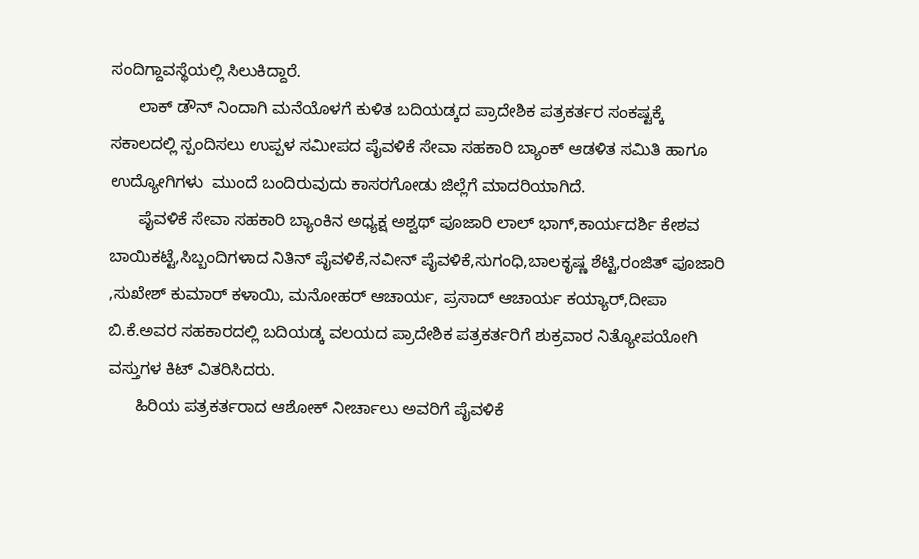ಸಂದಿಗ್ದಾವಸ್ಥೆಯಲ್ಲಿ ಸಿಲುಕಿದ್ದಾರೆ.
      ಲಾಕ್ ಡೌನ್ ನಿಂದಾಗಿ ಮನೆಯೊಳಗೆ ಕುಳಿತ ಬದಿಯಡ್ಕದ ಪ್ರಾದೇಶಿಕ ಪತ್ರಕರ್ತರ ಸಂಕಷ್ಟಕ್ಕೆ ಸಕಾಲದಲ್ಲಿ ಸ್ಪಂದಿಸಲು ಉಪ್ಪಳ ಸಮೀಪದ ಪೈವಳಿಕೆ ಸೇವಾ ಸಹಕಾರಿ ಬ್ಯಾಂಕ್ ಆಡಳಿತ ಸಮಿತಿ ಹಾಗೂ ಉದ್ಯೋಗಿಗಳು  ಮುಂದೆ ಬಂದಿರುವುದು ಕಾಸರಗೋಡು ಜಿಲ್ಲೆಗೆ ಮಾದರಿಯಾಗಿದೆ.
      ಪೈವಳಿಕೆ ಸೇವಾ ಸಹಕಾರಿ ಬ್ಯಾಂಕಿನ ಅಧ್ಯಕ್ಷ ಅಶ್ವಥ್ ಪೂಜಾರಿ ಲಾಲ್ ಭಾಗ್,ಕಾರ್ಯದರ್ಶಿ ಕೇಶವ ಬಾಯಿಕಟ್ಟೆ,ಸಿಬ್ಬಂದಿಗಳಾದ ನಿತಿನ್ ಪೈವಳಿಕೆ,ನವೀನ್ ಪೈವಳಿಕೆ,ಸುಗಂಧಿ,ಬಾಲಕೃಷ್ಣ ಶೆಟ್ಟಿ,ರಂಜಿತ್ ಪೂಜಾರಿ ,ಸುಖೇಶ್ ಕುಮಾರ್ ಕಳಾಯಿ, ಮನೋಹರ್ ಆಚಾರ್ಯ, ಪ್ರಸಾದ್ ಆಚಾರ್ಯ ಕಯ್ಯಾರ್,ದೀಪಾ ಬಿ.ಕೆ.ಅವರ ಸಹಕಾರದಲ್ಲಿ ಬದಿಯಡ್ಕ ವಲಯದ ಪ್ರಾದೇಶಿಕ ಪತ್ರಕರ್ತರಿಗೆ ಶುಕ್ರವಾರ ನಿತ್ಯೋಪಯೋಗಿ ವಸ್ತುಗಳ ಕಿಟ್ ವಿತರಿಸಿದರು.
      ಹಿರಿಯ ಪತ್ರಕರ್ತರಾದ ಆಶೋಕ್ ನೀರ್ಚಾಲು ಅವರಿಗೆ ಪೈವಳಿಕೆ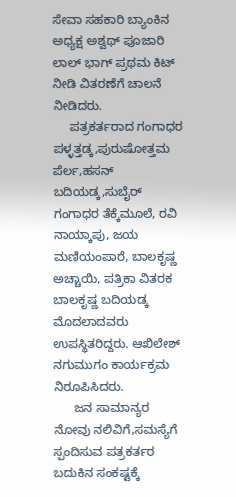ಸೇವಾ ಸಹಕಾರಿ ಬ್ಯಾಂಕಿನ ಅಧ್ಯಕ್ಷ ಅಶ್ವಥ್ ಪೂಜಾರಿ ಲಾಲ್ ಭಾಗ್ ಪ್ರಥಮ ಕಿಟ್ ನೀಡಿ ವಿತರಣೆಗೆ ಚಾಲನೆ ನೀಡಿದರು.
     ಪತ್ರಕರ್ತರಾದ ಗಂಗಾಧರ ಪಳ್ಳತ್ತಡ್ಕ,ಪುರುಷೋತ್ತಮ ಪೆರ್ಲ,ಹಸನ್ ಬದಿಯಡ್ಕ,ಸುಬೈರ್  ಗಂಗಾಧರ ತೆಕ್ಕೆಮೂಲೆ, ರವಿ ನಾಯ್ಕಾಪು, ಜಯ ಮಣಿಯಂಪಾರೆ, ಬಾಲಕೃಷ್ಣ ಅಚ್ಚಾಯಿ, ಪತ್ರಿಕಾ ವಿತರಕ ಬಾಲಕೃಷ್ಣ ಬದಿಯಡ್ಕ ಮೊದಲಾದವರು ಉಪಸ್ಥಿತರಿದ್ದರು. ಆಖಿಲೇಶ್ ನಗುಮುಗಂ ಕಾರ್ಯಕ್ರಮ ನಿರೂಪಿಸಿದರು.
      ಜನ ಸಾಮಾನ್ಯರ ನೋವು ನಲಿವಿಗೆ,ಸಮಸ್ಯೆಗೆ ಸ್ಪಂದಿಸುವ ಪತ್ರಕರ್ತರ ಬದುಕಿನ ಸಂಕಷ್ಟಕ್ಕೆ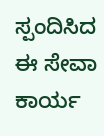ಸ್ಪಂದಿಸಿದ ಈ ಸೇವಾ ಕಾರ್ಯ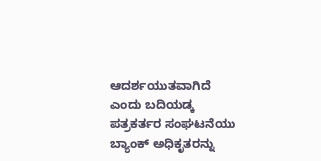ಆದರ್ಶಯುತವಾಗಿದೆ ಎಂದು ಬದಿಯಡ್ಕ ಪತ್ರಕರ್ತರ ಸಂಘಟನೆಯು ಬ್ಯಾಂಕ್ ಅಧಿಕೃತರನ್ನು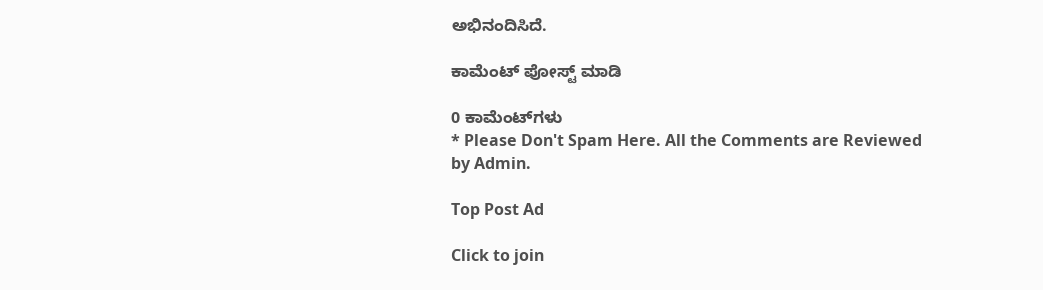ಅಭಿನಂದಿಸಿದೆ.

ಕಾಮೆಂಟ್‌‌ ಪೋಸ್ಟ್‌ ಮಾಡಿ

0 ಕಾಮೆಂಟ್‌ಗಳು
* Please Don't Spam Here. All the Comments are Reviewed by Admin.

Top Post Ad

Click to join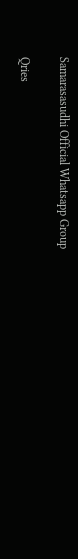Samarasasudhi Official Whatsapp Group

Qries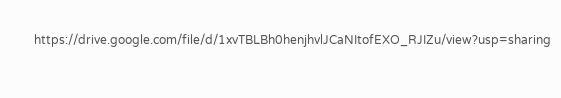https://drive.google.com/file/d/1xvTBLBh0henjhvlJCaNItofEXO_RJIZu/view?usp=sharing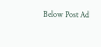Below Post Ad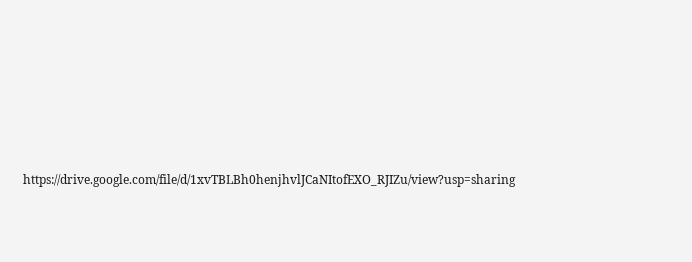https://drive.google.com/file/d/1xvTBLBh0henjhvlJCaNItofEXO_RJIZu/view?usp=sharing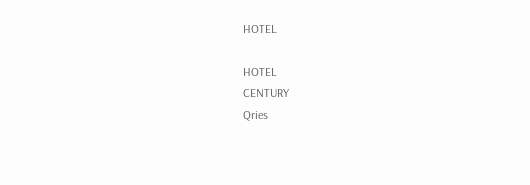HOTEL

HOTEL
CENTURY
Qries